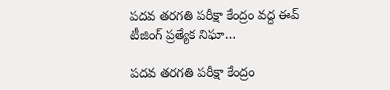పదవ తరగతి పరీక్షా కేంద్రం వద్ద ఈవ్ టీజింగ్ ప్రత్యేక నిఘా…

పదవ తరగతి పరీక్షా కేంద్రం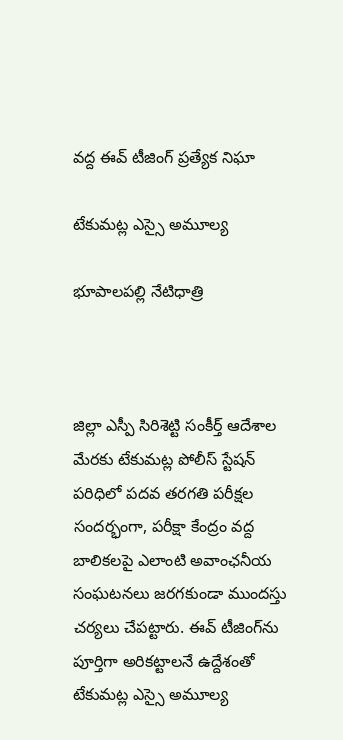వద్ద ఈవ్ టీజింగ్ ప్రత్యేక నిఘా

టేకుమట్ల ఎస్సై అమూల్య

భూపాలపల్లి నేటిధాత్రి



జిల్లా ఎస్పీ సిరిశెట్టి సంకీర్త్ ఆదేశాల మేరకు టేకుమట్ల పోలీస్ స్టేషన్ పరిధిలో పదవ తరగతి పరీక్షల సందర్భంగా, పరీక్షా కేంద్రం వద్ద బాలికలపై ఎలాంటి అవాంఛనీయ సంఘటనలు జరగకుండా ముందస్తు చర్యలు చేపట్టారు. ఈవ్ టీజింగ్‌ను పూర్తిగా అరికట్టాలనే ఉద్దేశంతో టేకుమట్ల ఎస్సై అమూల్య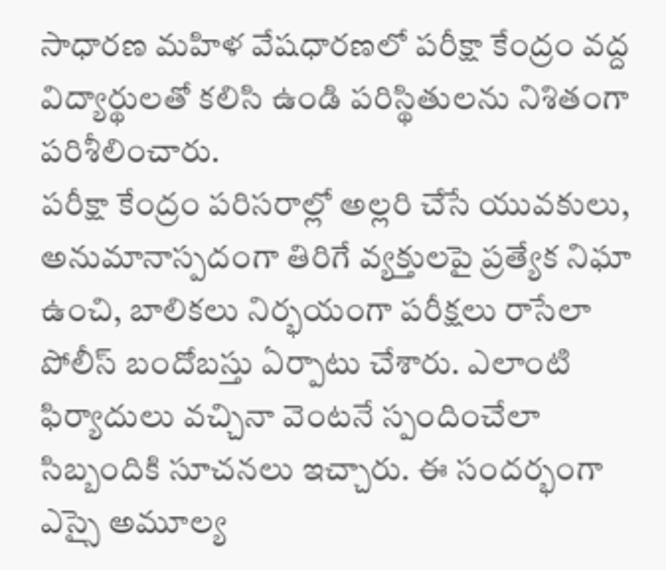సాధారణ మహిళ వేషధారణలో పరీక్షా కేంద్రం వద్ద విద్యార్థులతో కలిసి ఉండి పరిస్థితులను నిశితంగా పరిశీలించారు.
పరీక్షా కేంద్రం పరిసరాల్లో అల్లరి చేసే యువకులు, అనుమానాస్పదంగా తిరిగే వ్యక్తులపై ప్రత్యేక నిఘా ఉంచి, బాలికలు నిర్భయంగా పరీక్షలు రాసేలా పోలీస్ బందోబస్తు ఏర్పాటు చేశారు. ఎలాంటి ఫిర్యాదులు వచ్చినా వెంటనే స్పందించేలా సిబ్బందికి సూచనలు ఇచ్చారు. ఈ సందర్భంగా
ఎస్సై అమూల్య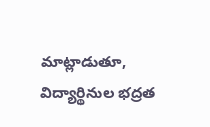మాట్లాడుతూ, విద్యార్థినుల భద్రత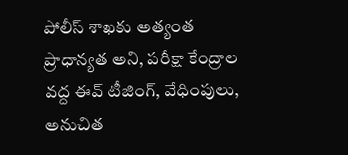పోలీస్ శాఖకు అత్యంత ప్రాధాన్యత అని, పరీక్షా కేంద్రాల వద్ద ఈవ్ టీజింగ్, వేధింపులు, అనుచిత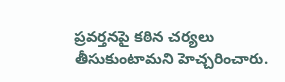ప్రవర్తనపై కఠిన చర్యలు తీసుకుంటామని హెచ్చరించారు.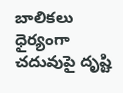బాలికలు ధైర్యంగా చదువుపై దృష్టి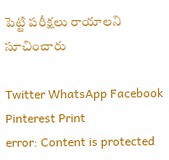పెట్టి పరీక్షలు రాయాలని సూచించారు

Twitter WhatsApp Facebook Pinterest Print
error: Content is protected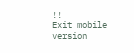!!
Exit mobile version